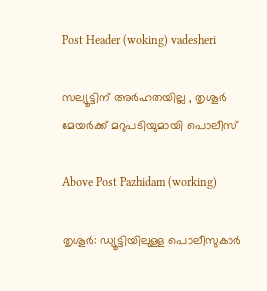Post Header (woking) vadesheri

സല്യൂട്ടിന് അർഹതയില്ല , തൃശൂര്‍ മേയര്‍ക്ക് മറുപടിയുമായി പൊലീസ്

Above Post Pazhidam (working)

തൃശൂര്‍: ഡ്യൂട്ടിയിലുള്ള പൊലീസുകാര്‍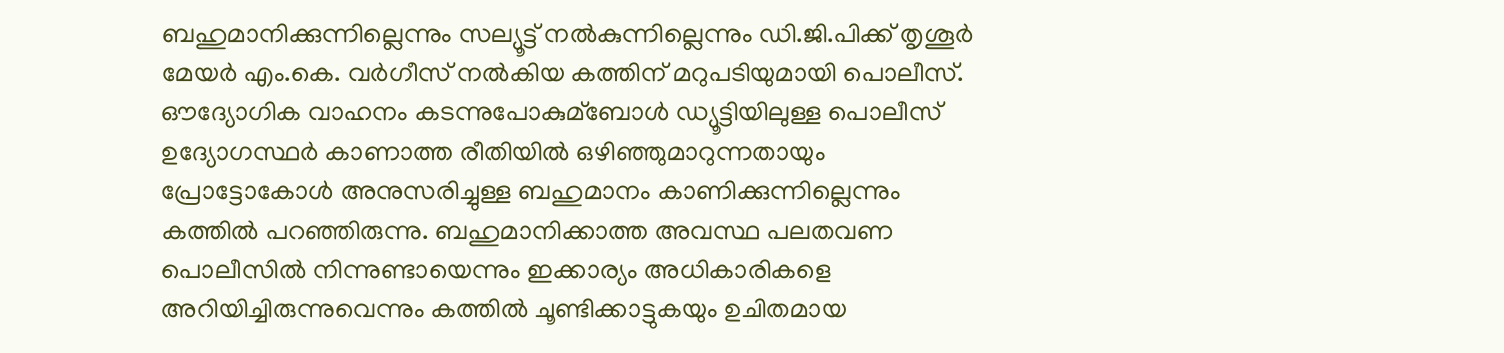ബഹുമാനിക്കുന്നില്ലെന്നും സല്യൂട്ട് നല്‍കുന്നില്ലെന്നും ഡി.ജി.പിക്ക് തൃശൂര്‍ മേയര്‍ എം.കെ. വര്‍ഗീസ് നല്‍കിയ കത്തിന് മറുപടിയുമായി പൊലീസ്. ഔദ്യോഗിക വാഹനം കടന്നുപോകുമ്ബോള്‍ ഡ്യൂട്ടിയിലുള്ള പൊലീസ് ഉദ്യോഗസ്ഥര്‍ കാണാത്ത രീതിയില്‍ ഒഴിഞ്ഞുമാറുന്നതായും പ്രോട്ടോകോള്‍ അനുസരിച്ചുള്ള ബഹുമാനം കാണിക്കുന്നില്ലെന്നും കത്തില്‍ പറഞ്ഞിരുന്നു. ബഹുമാനിക്കാത്ത അവസ്ഥ പലതവണ പൊലീസില്‍ നിന്നുണ്ടായെന്നും ഇക്കാര്യം അധികാരികളെ അറിയിച്ചിരുന്നുവെന്നും കത്തില്‍ ചൂണ്ടിക്കാട്ടുകയും ഉചിതമായ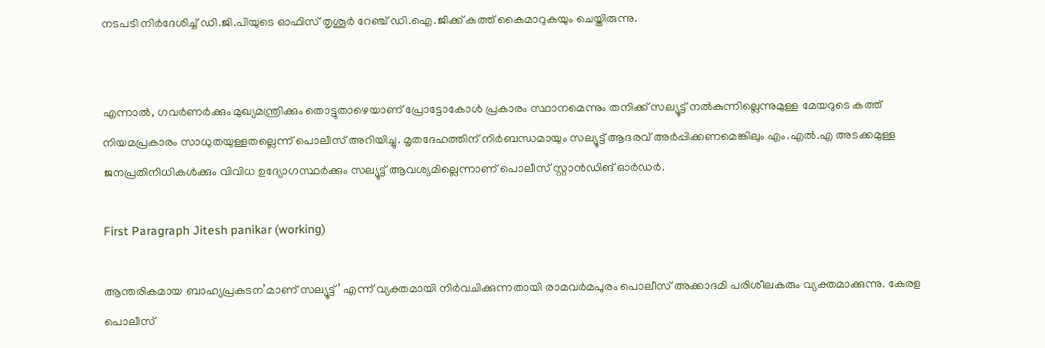നടപടി നിര്‍ദേശിച്ച്‌ ഡി.ജി.പിയുടെ ഓഫിസ് തൃശൂര്‍ റേഞ്ച് ഡി.ഐ.ജിക്ക് കത്ത് കൈമാറുകയും ചെയ്തിരുന്നു.


എന്നാല്‍, ഗവര്‍ണര്‍ക്കും മുഖ്യമന്ത്രിക്കും തൊട്ടുതാഴെയാണ് പ്രോട്ടോകോള്‍ പ്രകാരം സ്ഥാനമെന്നും തനിക്ക് സല്യൂട്ട് നല്‍കുന്നില്ലെന്നുമുള്ള മേയറുടെ കത്ത് നിയമപ്രകാരം സാധുതയുള്ളതല്ലെന്ന് പൊലീസ് അറിയിച്ചു. മൃതദേഹത്തിന് നിര്‍ബന്ധമായും സല്യൂട്ട് ആദരവ് അര്‍പ്പിക്കണമെങ്കിലും എം.എല്‍.എ അടക്കമുള്ള ജനപ്രതിനിധികള്‍ക്കും വിവിധ ഉദ്യോഗസ്ഥര്‍ക്കും സല്യൂട്ട് ആവശ്യമില്ലെന്നാണ് പൊലീസ് സ്റ്റാന്‍ഡിങ് ഓര്‍ഡര്‍.

First Paragraph Jitesh panikar (working)

ആന്തരികമായ ബാഹ്യപ്രകടന’മാണ് സല്യൂട്ട്’ എന്ന് വ്യക്തമായി നിര്‍വചിക്കുന്നതായി രാമവര്‍മപുരം പൊലീസ് അക്കാദമി പരിശീലകരും വ്യക്തമാക്കുന്നു. കേരള പൊലീസ്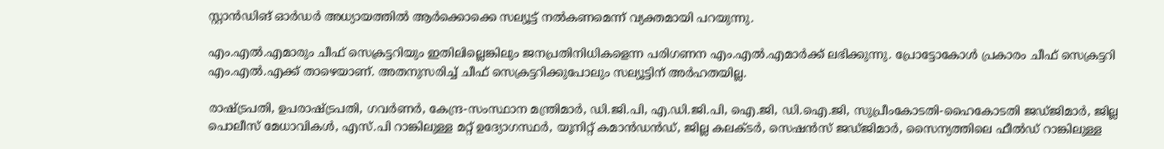സ്റ്റാന്‍ഡിങ് ഓര്‍ഡര്‍ അധ്യായത്തില്‍ ആര്‍ക്കൊക്കെ സല്യൂട്ട് നല്‍കണമെന്ന് വ്യക്തമായി പറയുന്നു.

എം.എല്‍.എമാരും ചീഫ് സെക്രട്ടറിയും ഇതിലില്ലെങ്കിലും ജനപ്രതിനിധികളെന്ന പരിഗണന എം.എല്‍.എമാര്‍ക്ക് ലഭിക്കുന്നു. പ്രോട്ടോകോള്‍ പ്രകാരം ചീഫ് സെക്രട്ടറി എം.എല്‍.എക്ക് താഴെയാണ്. അതനുസരിച്ച്‌ ചീഫ് സെക്രട്ടറിക്കുപോലും സല്യൂട്ടിന് അര്‍ഹതയില്ല.

രാഷ്ട്രപതി, ഉപരാഷ്ട്രപതി, ഗവര്‍ണര്‍, കേന്ദ്ര-സംസ്ഥാന മന്ത്രിമാര്‍, ഡി.ജി.പി, എ.ഡി.ജി.പി, ഐ.ജി, ഡി.ഐ.ജി, സുപ്രീംകോടതി-ഹൈകോടതി ജഡ്ജിമാര്‍, ജില്ല പൊലീസ് മേധാവികള്‍, എസ്.പി റാങ്കിലുള്ള മറ്റ് ഉദ്യോഗസ്ഥര്‍, യൂനിറ്റ് കമാന്‍ഡന്‍ഡ്, ജില്ല കലക്ടര്‍, സെഷന്‍സ് ജ‍ഡ്ജിമാര്‍, സൈന്യത്തിലെ ഫീല്‍ഡ് റാങ്കിലുള്ള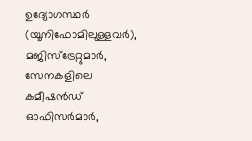ഉദ്യോഗസ്ഥര്‍ (യൂനിഫോമിലുള്ളവര്‍), മജിസ്ട്രേറ്റുമാര്‍, സേനകളിലെ കമീഷന്‍ഡ് ഓഫിസര്‍മാര്‍,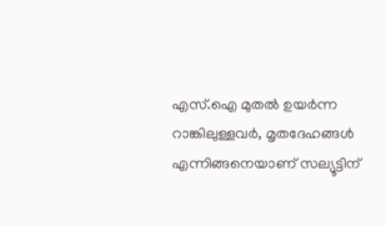എസ്.ഐ മുതല്‍ ഉയര്‍ന്ന റാങ്കിലുള്ളവര്‍, മൃതദേഹങ്ങള്‍ എന്നിങ്ങനെയാണ് സല്യൂട്ടിന്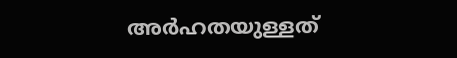അര്‍ഹതയുള്ളത്